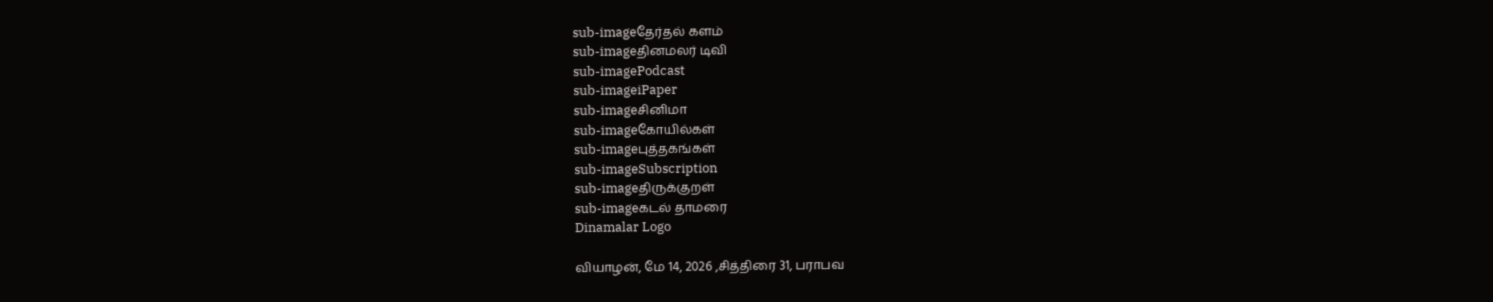sub-imageதேர்தல் களம்
sub-imageதினமலர் டிவி
sub-imagePodcast
sub-imageiPaper
sub-imageசினிமா
sub-imageகோயில்கள்
sub-imageபுத்தகங்கள்
sub-imageSubscription
sub-imageதிருக்குறள்
sub-imageகடல் தாமரை
Dinamalar Logo

வியாழன், மே 14, 2026 ,சித்திரை 31, பராபவ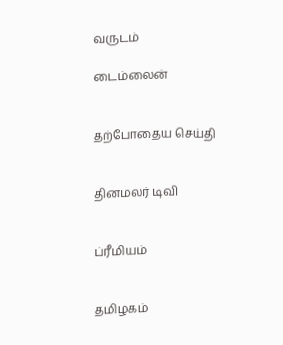வருடம்

டைம்லைன்


தற்போதைய செய்தி


தினமலர் டிவி


ப்ரீமியம்


தமிழகம்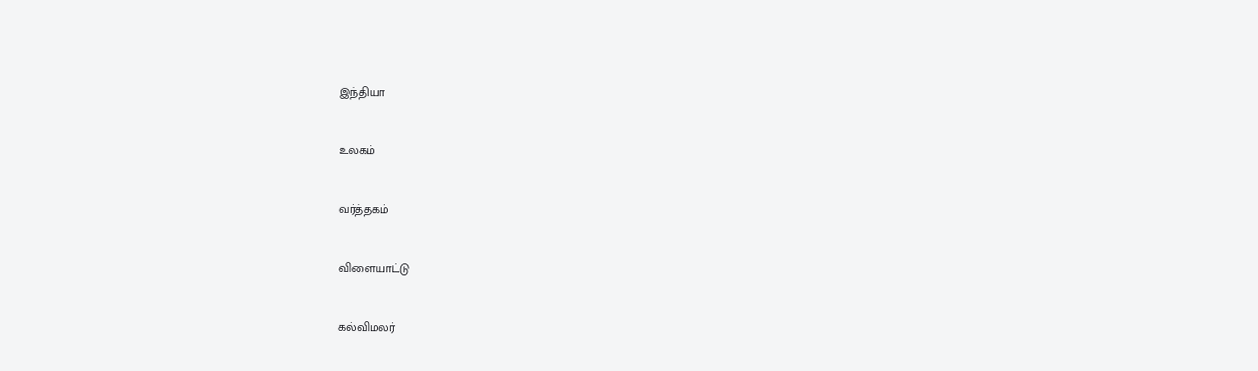இந்தியா


உலகம்


வர்த்தகம்


விளையாட்டு


கல்விமலர்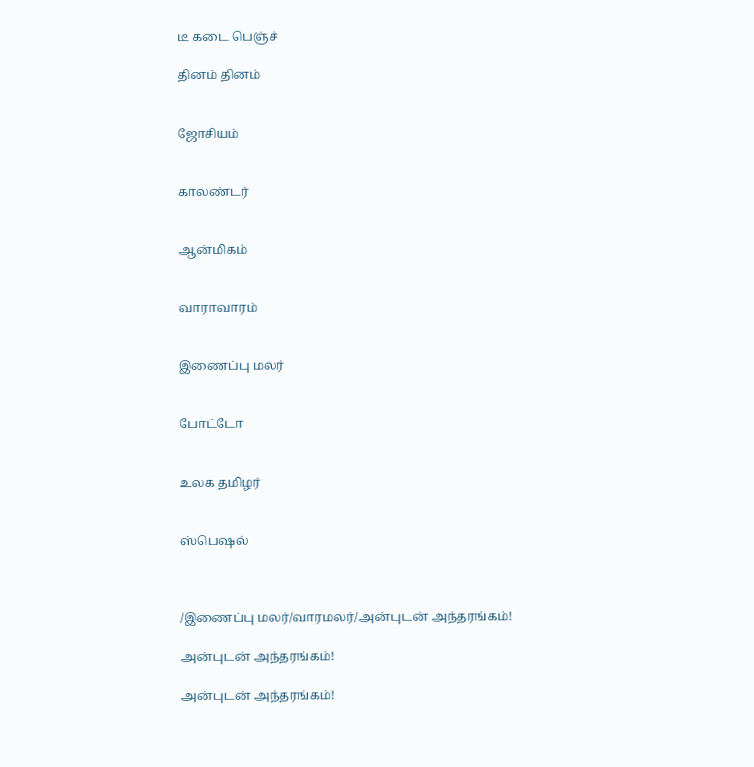டீ கடை பெஞ்ச்

தினம் தினம்


ஜோசியம்


காலண்டர்


ஆன்மிகம்


வாராவாரம்


இணைப்பு மலர்


போட்டோ


உலக தமிழர்


ஸ்பெஷல்



/இணைப்பு மலர்/வாரமலர்/அன்புடன் அந்தரங்கம்!

அன்புடன் அந்தரங்கம்!

அன்புடன் அந்தரங்கம்!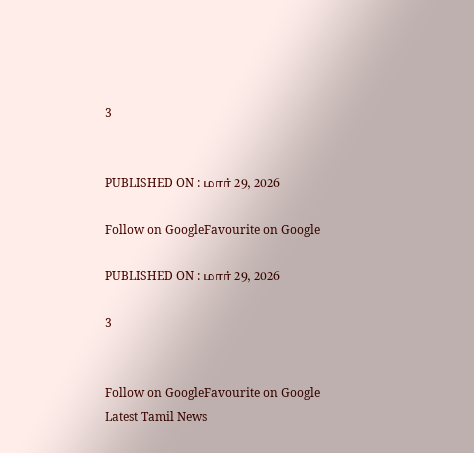3


PUBLISHED ON : மார் 29, 2026

Follow on GoogleFavourite on Google

PUBLISHED ON : மார் 29, 2026

3


Follow on GoogleFavourite on Google
Latest Tamil News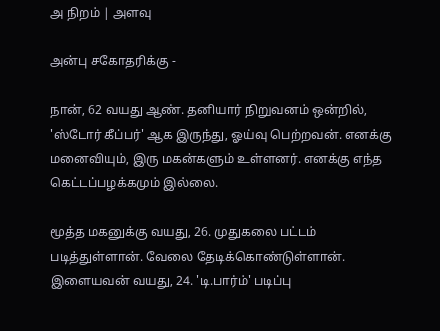அ நிறம் | அளவு

அன்பு சகோதரிக்கு -

நான், 62 வயது ஆண். தனியார் நிறுவனம் ஒன்றில், 'ஸ்டோர் கீப்பர்' ஆக இருந்து, ஓய்வு பெற்றவன். எனக்கு மனைவியும், இரு மகன்களும் உள்ளனர். எனக்கு எந்த கெட்டப்பழக்கமும் இல்லை.

மூத்த மகனுக்கு வயது, 26. முதுகலை பட்டம் படித்துள்ளான். வேலை தேடிக்கொண்டுள்ளான். இளையவன் வயது, 24. 'டி.பார்ம்' படிப்பு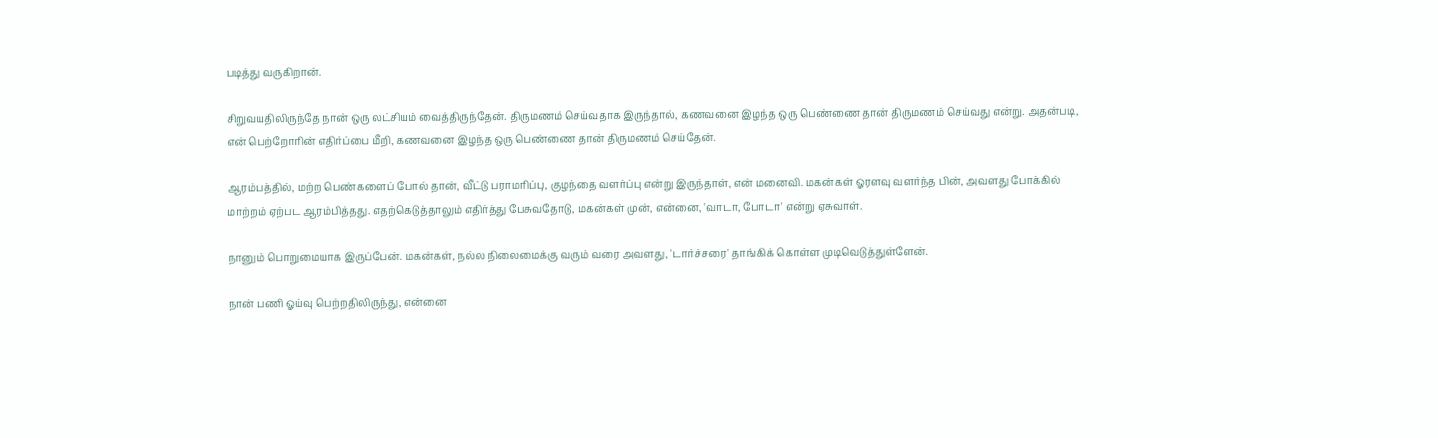படித்து வருகிறான்.

சிறுவயதிலிருந்தே நான் ஒரு லட்சியம் வைத்திருந்தேன். திருமணம் செய்வதாக இருந்தால், கணவனை இழந்த ஒரு பெண்ணை தான் திருமணம் செய்வது என்று. அதன்படி, என் பெற்றோரின் எதிர்ப்பை மீறி, கணவனை இழந்த ஒரு பெண்ணை தான் திருமணம் செய்தேன்.

ஆரம்பத்தில், மற்ற பெண்களைப் போல் தான், வீட்டு பராமரிப்பு, குழந்தை வளர்ப்பு என்று இருந்தாள், என் மனைவி. மகன்கள் ஓரளவு வளர்ந்த பின், அவளது போக்கில் மாற்றம் ஏற்பட ஆரம்பித்தது. எதற்கெடுத்தாலும் எதிர்த்து பேசுவதோடு, மகன்கள் முன், என்னை, 'வாடா, போடா' என்று ஏசுவாள்.

நானும் பொறுமையாக இருப்பேன். மகன்கள், நல்ல நிலைமைக்கு வரும் வரை அவளது, 'டார்ச்சரை' தாங்கிக் கொள்ள முடிவெடுத்துள்ளேன்.

நான் பணி ஓய்வு பெற்றதிலிருந்து, என்னை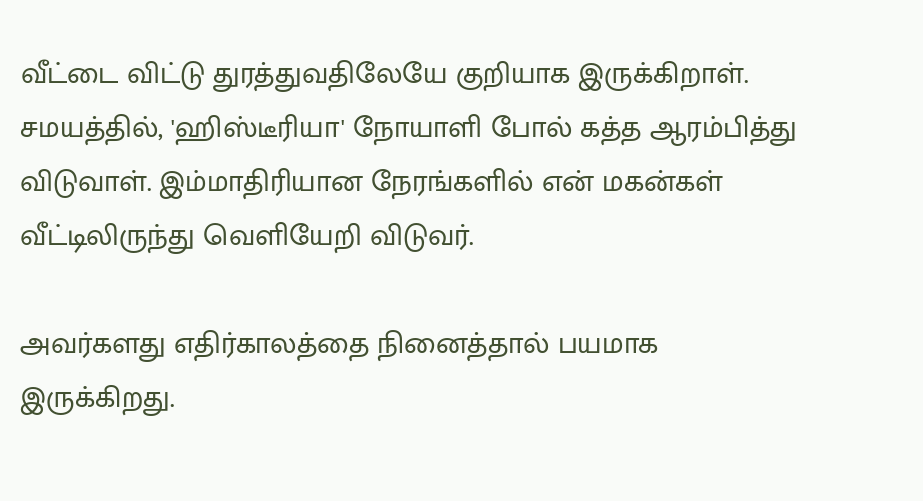வீட்டை விட்டு துரத்துவதிலேயே குறியாக இருக்கிறாள். சமயத்தில், 'ஹிஸ்டீரியா' நோயாளி போல் கத்த ஆரம்பித்து விடுவாள். இம்மாதிரியான நேரங்களில் என் மகன்கள் வீட்டிலிருந்து வெளியேறி விடுவர்.

அவர்களது எதிர்காலத்தை நினைத்தால் பயமாக இருக்கிறது.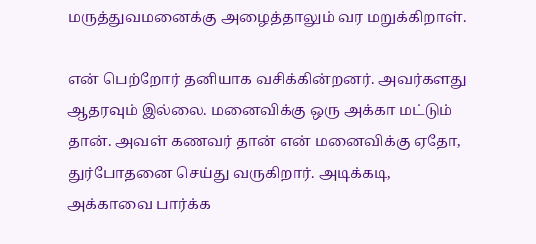மருத்துவமனைக்கு அழைத்தாலும் வர மறுக்கிறாள்.

என் பெற்றோர் தனியாக வசிக்கின்றனர். அவர்களது ஆதரவும் இல்லை. மனைவிக்கு ஒரு அக்கா மட்டும் தான். அவள் கணவர் தான் என் மனைவிக்கு ஏதோ, துர்போதனை செய்து வருகிறார். அடிக்கடி, அக்காவை பார்க்க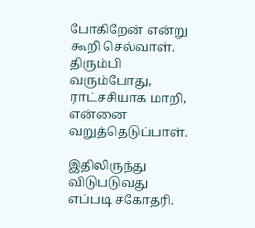போகிறேன் என்று கூறி செல்வாள். திரும்பி வரும்போது, ராட்சசியாக மாறி, என்னை வறுத்தெடுப்பாள்.

இதிலிருந்து விடுபடுவது எப்படி சகோதரி.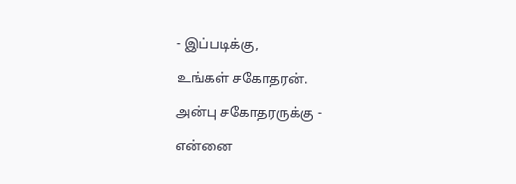- இப்படிக்கு,

உங்கள் சகோதரன்.

அன்பு சகோதரருக்கு -

என்னை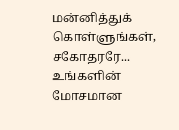மன்னித்துக் கொள்ளுங்கள், சகோதரரே... உங்களின் மோசமான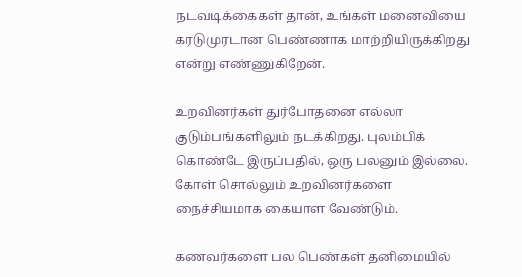நடவடிக்கைகள் தான், உங்கள் மனைவியை கரடுமுரடான பெண்ணாக மாற்றியிருக்கிறது என்று எண்ணுகிறேன்.

உறவினர்கள் துர்போதனை எல்லா குடும்பங்களிலும் நடக்கிறது. புலம்பிக் கொண்டே இருப்பதில், ஒரு பலனும் இல்லை. கோள் சொல்லும் உறவினர்களை நைச்சியமாக கையாள வேண்டும்.

கணவர்களை பல பெண்கள் தனிமையில்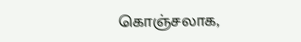கொஞ்சலாக,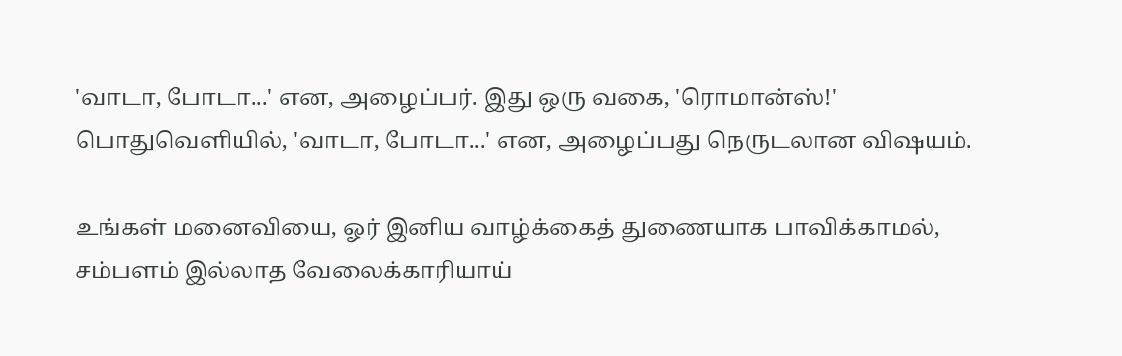'வாடா, போடா...' என, அழைப்பர். இது ஒரு வகை, 'ரொமான்ஸ்!' பொதுவெளியில், 'வாடா, போடா...' என, அழைப்பது நெருடலான விஷயம்.

உங்கள் மனைவியை, ஓர் இனிய வாழ்க்கைத் துணையாக பாவிக்காமல், சம்பளம் இல்லாத வேலைக்காரியாய்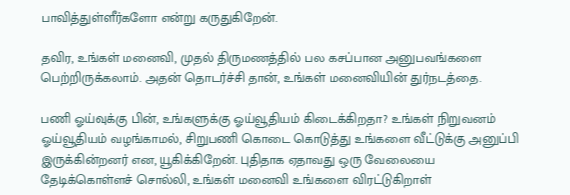பாவித்துள்ளீர்களோ என்று கருதுகிறேன்.

தவிர, உங்கள் மனைவி, முதல் திருமணத்தில் பல கசப்பான அனுபவங்களை பெற்றிருக்கலாம். அதன் தொடர்ச்சி தான், உங்கள் மனைவியின் துர்நடத்தை.

பணி ஓய்வுக்கு பின், உங்களுக்கு ஓய்வூதியம் கிடைக்கிறதா? உங்கள் நிறுவனம் ஓய்வூதியம் வழங்காமல், சிறுபணி கொடை கொடுத்து உங்களை வீட்டுக்கு அனுப்பி இருக்கின்றனர் என, யூகிக்கிறேன். புதிதாக ஏதாவது ஒரு வேலையை தேடிக்கொள்ளச் சொல்லி, உங்கள் மனைவி உங்களை விரட்டுகிறாள்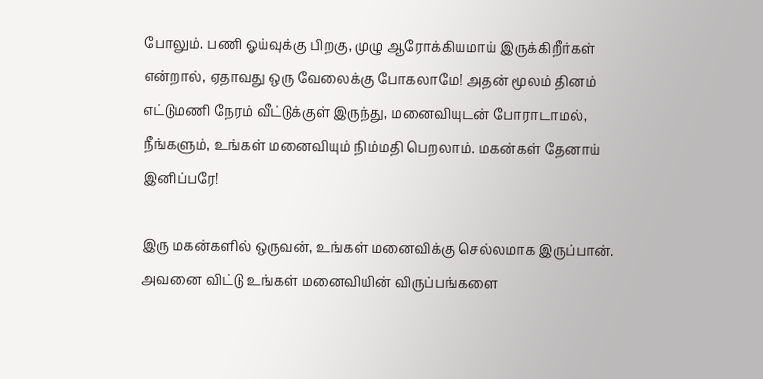போலும். பணி ஓய்வுக்கு பிறகு, முழு ஆரோக்கியமாய் இருக்கிறீர்கள் என்றால், ஏதாவது ஒரு வேலைக்கு போகலாமே! அதன் மூலம் தினம் எட்டுமணி நேரம் வீட்டுக்குள் இருந்து, மனைவியுடன் போராடாமல், நீங்களும், உங்கள் மனைவியும் நிம்மதி பெறலாம். மகன்கள் தேனாய் இனிப்பரே!

இரு மகன்களில் ஒருவன், உங்கள் மனைவிக்கு செல்லமாக இருப்பான். அவனை விட்டு உங்கள் மனைவியின் விருப்பங்களை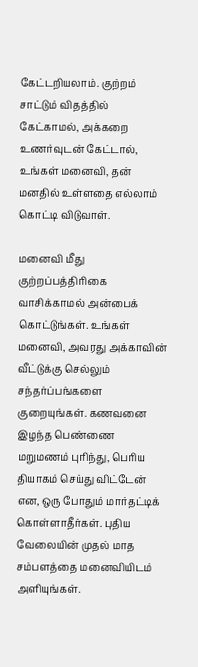கேட்டறியலாம். குற்றம் சாட்டும் விதத்தில் கேட்காமல், அக்கறை உணர்வுடன் கேட்டால், உங்கள் மனைவி, தன் மனதில் உள்ளதை எல்லாம் கொட்டி விடுவாள்.

மனைவி மீது குற்றப்பத்திரிகை வாசிக்காமல் அன்பைக் கொட்டுங்கள். உங்கள் மனைவி, அவரது அக்காவின் வீட்டுக்கு செல்லும் சந்தர்ப்பங்களை குறையுங்கள். கணவனை இழந்த பெண்ணை மறுமணம் புரிந்து, பெரிய தியாகம் செய்து விட்டேன் என, ஒரு போதும் மார்தட்டிக் கொள்ளாதீர்கள். புதிய வேலையின் முதல் மாத சம்பளத்தை மனைவியிடம் அளியுங்கள்.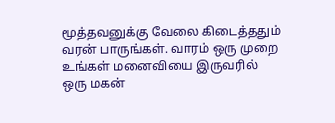மூத்தவனுக்கு வேலை கிடைத்ததும் வரன் பாருங்கள். வாரம் ஒரு முறை உங்கள் மனைவியை இருவரில் ஒரு மகன்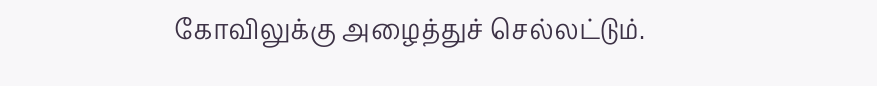கோவிலுக்கு அழைத்துச் செல்லட்டும்.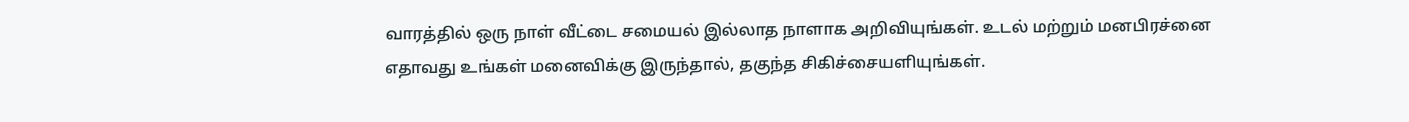வாரத்தில் ஒரு நாள் வீட்டை சமையல் இல்லாத நாளாக அறிவியுங்கள். உடல் மற்றும் மனபிரச்னை எதாவது உங்கள் மனைவிக்கு இருந்தால், தகுந்த சிகிச்சையளியுங்கள்.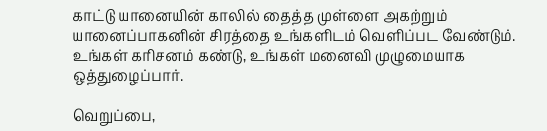காட்டு யானையின் காலில் தைத்த முள்ளை அகற்றும் யானைப்பாகனின் சிரத்தை உங்களிடம் வெளிப்பட வேண்டும். உங்கள் கரிசனம் கண்டு, உங்கள் மனைவி முழுமையாக ஒத்துழைப்பார்.

வெறுப்பை,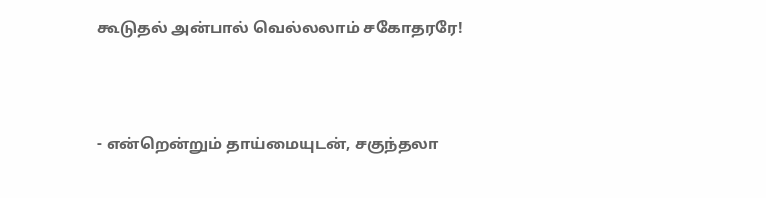கூடுதல் அன்பால் வெல்லலாம் சகோதரரே!



- என்றென்றும் தாய்மையுடன், சகுந்தலா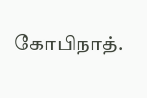கோபிநாத்.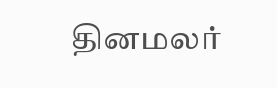தினமலர்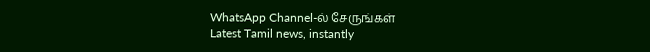WhatsApp Channel-ல் சேருங்கள்
Latest Tamil news, instantly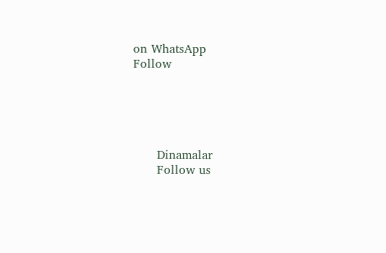on WhatsApp
Follow





      Dinamalar
      Follow us